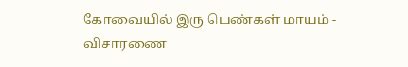கோவையில் இரு பெண்கள் மாயம் - விசாரணை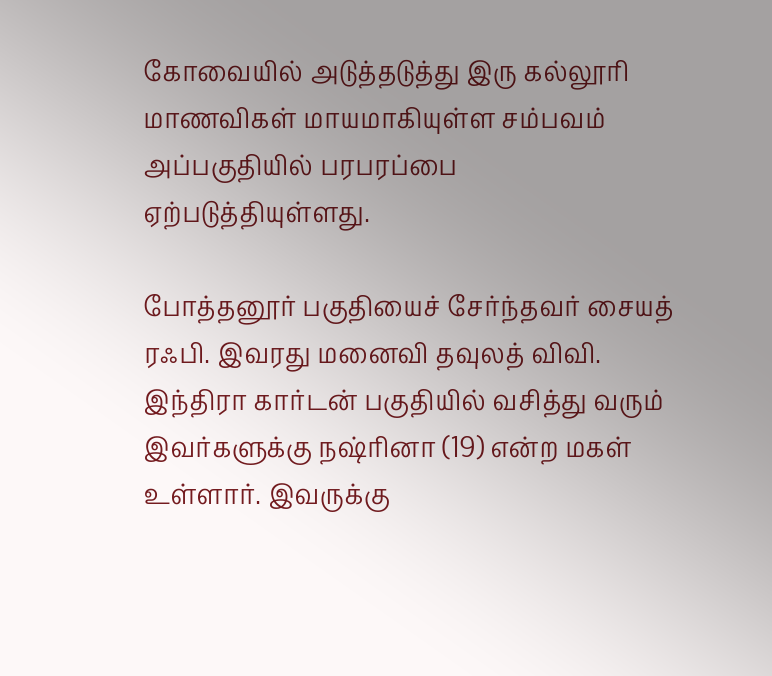கோவையில் அடுத்தடுத்து இரு கல்லூரி மாணவிகள் மாயமாகியுள்ள சம்பவம் அப்பகுதியில் பரபரப்பை ஏற்படுத்தியுள்ளது.

போத்தனூர் பகுதியைச் சேர்ந்தவர் சையத் ரஃபி. இவரது மனைவி தவுலத் விவி. இந்திரா கார்டன் பகுதியில் வசித்து வரும் இவர்களுக்கு நஷ்ரினா (19) என்ற மகள் உள்ளார். இவருக்கு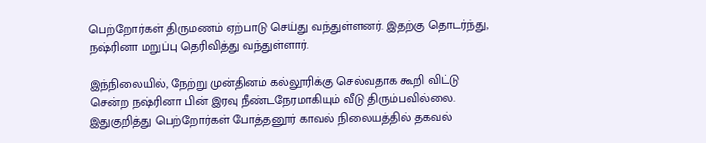பெற்றோர்கள் திருமணம் ஏற்பாடு செய்து வந்துள்ளனர். இதற்கு தொடர்ந்து, நஷ்ரினா மறுப்பு தெரிவித்து வந்துள்ளார்.

இந்நிலையில், நேற்று முன்தினம் கல்லூரிக்கு செல்வதாக கூறி விட்டு சென்ற நஷ்ரினா பின் இரவு நீண்டநேரமாகியும் வீடு திரும்பவில்லை. இதுகுறித்து பெற்றோர்கள் போத்தனூர் காவல் நிலையத்தில் தகவல்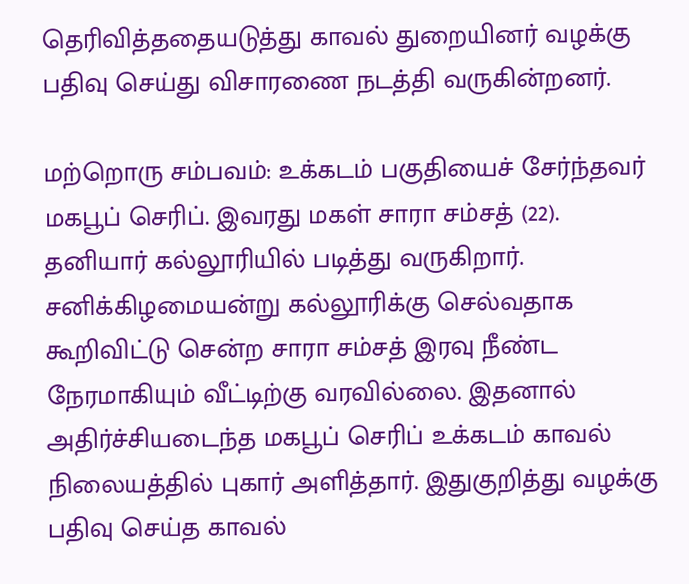தெரிவித்ததையடுத்து காவல் துறையினர் வழக்கு பதிவு செய்து விசாரணை நடத்தி வருகின்றனர்.

மற்றொரு சம்பவம்: உக்கடம் பகுதியைச் சேர்ந்தவர் மகபூப் செரிப். இவரது மகள் சாரா சம்சத் (22). தனியார் கல்லூரியில் படித்து வருகிறார். சனிக்கிழமையன்று கல்லூரிக்கு செல்வதாக கூறிவிட்டு சென்ற சாரா சம்சத் இரவு நீண்ட நேரமாகியும் வீட்டிற்கு வரவில்லை. இதனால் அதிர்ச்சியடைந்த மகபூப் செரிப் உக்கடம் காவல் நிலையத்தில் புகார் அளித்தார். இதுகுறித்து வழக்கு பதிவு செய்த காவல்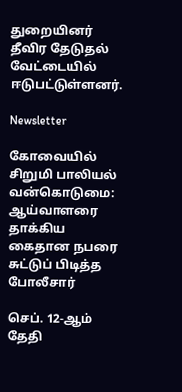துறையினர் தீவிர தேடுதல் வேட்டையில் ஈடுபட்டுள்ளனர்.

Newsletter

கோவையில் சிறுமி பாலியல் வன்கொடுமை: ஆய்வாளரை தாக்கிய கைதான நபரை சுட்டுப் பிடித்த போலீசார்

செப். 12-ஆம் தேதி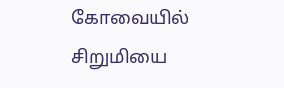கோவையில் சிறுமியை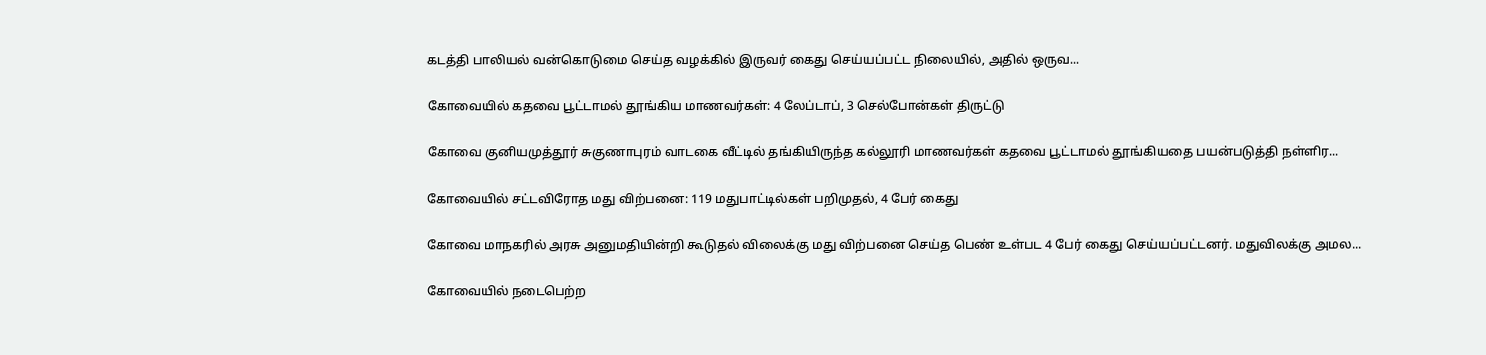கடத்தி பாலியல் வன்கொடுமை செய்த வழக்கில் இருவர் கைது செய்யப்பட்ட நிலையில், அதில் ஒருவ...

கோவையில் கதவை பூட்டாமல் தூங்கிய மாணவர்கள்: 4 லேப்டாப், 3 செல்போன்கள் திருட்டு

கோவை குனியமுத்தூர் சுகுணாபுரம் வாடகை வீட்டில் தங்கியிருந்த கல்லூரி மாணவர்கள் கதவை பூட்டாமல் தூங்கியதை பயன்படுத்தி நள்ளிர...

கோவையில் சட்டவிரோத மது விற்பனை: 119 மதுபாட்டில்கள் பறிமுதல், 4 பேர் கைது

கோவை மாநகரில் அரசு அனுமதியின்றி கூடுதல் விலைக்கு மது விற்பனை செய்த பெண் உள்பட 4 பேர் கைது செய்யப்பட்டனர். மதுவிலக்கு அமல...

கோவையில் நடைபெற்ற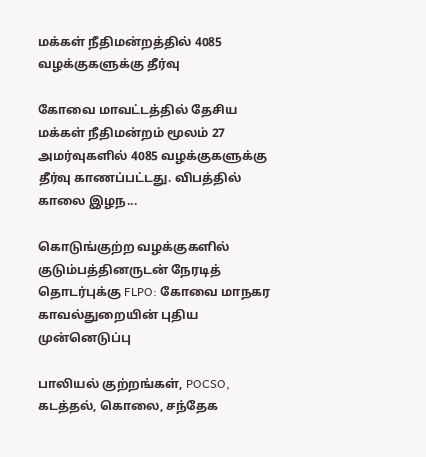மக்கள் நீதிமன்றத்தில் 4085 வழக்குகளுக்கு தீர்வு

கோவை மாவட்டத்தில் தேசிய மக்கள் நீதிமன்றம் மூலம் 27 அமர்வுகளில் 4085 வழக்குகளுக்கு தீர்வு காணப்பட்டது. விபத்தில் காலை இழந...

கொடுங்குற்ற வழக்குகளில் குடும்பத்தினருடன் நேரடித் தொடர்புக்கு FLPO: கோவை மாநகர காவல்துறையின் புதிய முன்னெடுப்பு

பாலியல் குற்றங்கள், POCSO, கடத்தல், கொலை, சந்தேக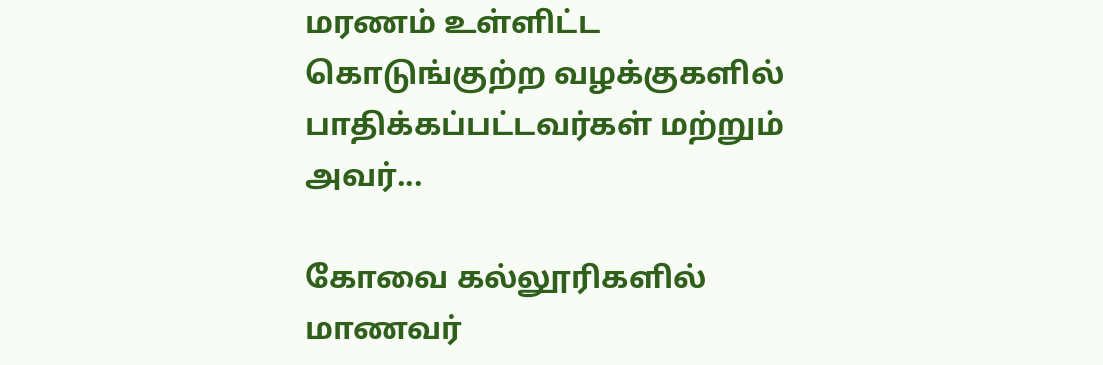மரணம் உள்ளிட்ட கொடுங்குற்ற வழக்குகளில் பாதிக்கப்பட்டவர்கள் மற்றும் அவர்...

கோவை கல்லூரிகளில் மாணவர்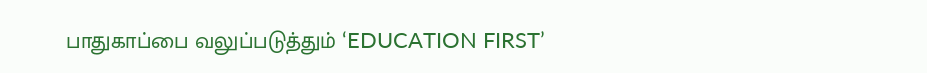பாதுகாப்பை வலுப்படுத்தும் ‘EDUCATION FIRST’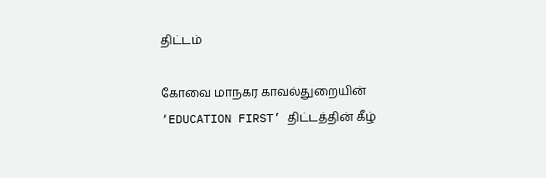திட்டம்

கோவை மாநகர காவல்துறையின் ‘EDUCATION FIRST’ திட்டத்தின் கீழ்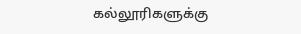கல்லூரிகளுக்கு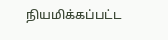நியமிக்கப்பட்ட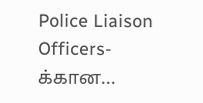Police Liaison Officers-க்கான...